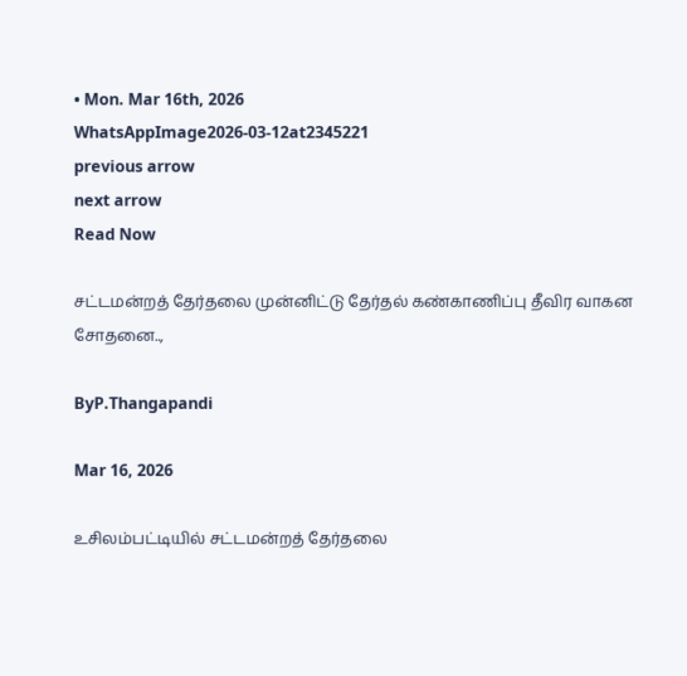• Mon. Mar 16th, 2026
WhatsAppImage2026-03-12at2345221
previous arrow
next arrow
Read Now

சட்டமன்றத் தேர்தலை முன்னிட்டு தேர்தல் கண்காணிப்பு தீவிர வாகன சோதனை..,

ByP.Thangapandi

Mar 16, 2026

உசிலம்பட்டியில் சட்டமன்றத் தேர்தலை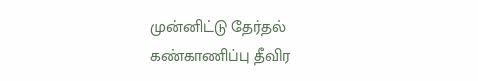முன்னிட்டு தேர்தல் கண்காணிப்பு தீவிர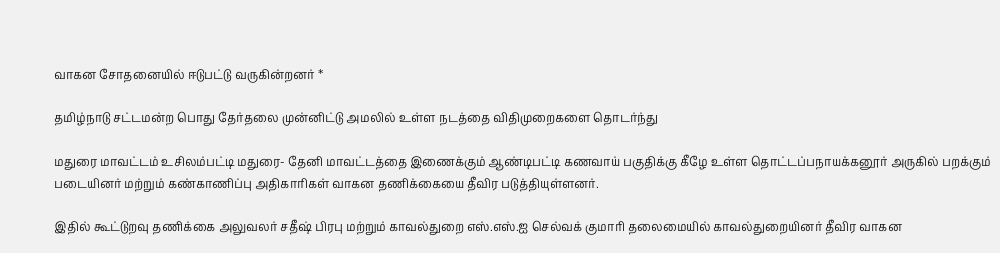வாகன சோதனையில் ஈடுபட்டு வருகின்றனர் *

தமிழ்நாடு சட்டமன்ற பொது தேர்தலை முன்னிட்டு அமலில் உள்ள நடத்தை விதிமுறைகளை தொடர்ந்து

மதுரை மாவட்டம் உசிலம்பட்டி மதுரை- தேனி மாவட்டத்தை இணைக்கும் ஆண்டிபட்டி கணவாய் பகுதிக்கு கீழே உள்ள தொட்டப்பநாயக்கனூர் அருகில் பறக்கும் படையினர் மற்றும் கண்காணிப்பு அதிகாரிகள் வாகன தணிக்கையை தீவிர படுத்தியுள்ளனர்.

இதில் கூட்டுறவு தணிக்கை அலுவலர் சதீஷ் பிரபு மற்றும் காவல்துறை எஸ்.எஸ்.ஐ செல்வக் குமாரி தலைமையில் காவல்துறையினர் தீவிர வாகன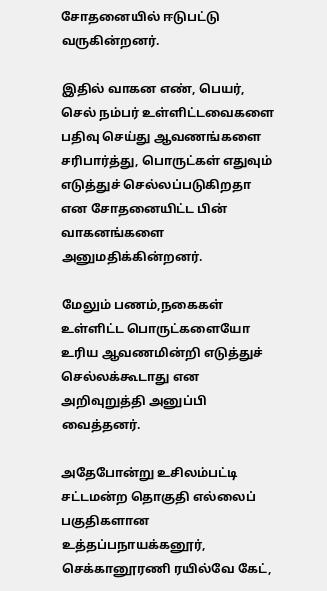சோதனையில் ஈடுபட்டு வருகின்றனர்.

இதில் வாகன எண், பெயர், செல் நம்பர் உள்ளிட்டவைகளை பதிவு செய்து ஆவணங்களை சரிபார்த்து, பொருட்கள் எதுவும் எடுத்துச் செல்லப்படுகிறதா என சோதனையிட்ட பின் வாகனங்களை அனுமதிக்கின்றனர்.

மேலும் பணம்,நகைகள் உள்ளிட்ட பொருட்களையோ உரிய ஆவணமின்றி எடுத்துச் செல்லக்கூடாது என அறிவுறுத்தி அனுப்பி வைத்தனர்.

அதேபோன்று உசிலம்பட்டி சட்டமன்ற தொகுதி எல்லைப் பகுதிகளான உத்தப்பநாயக்கனூர், செக்கானூரணி ரயில்வே கேட்,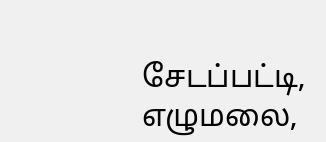சேடப்பட்டி, எழுமலை,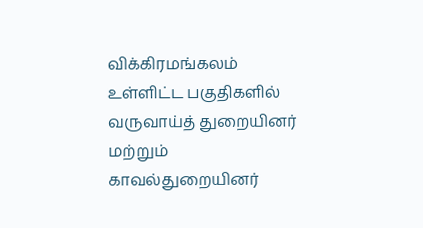விக்கிரமங்கலம் உள்ளிட்ட பகுதிகளில் வருவாய்த் துறையினர் மற்றும் காவல்துறையினர்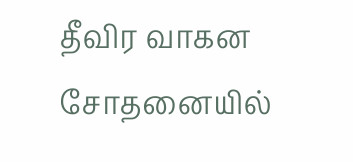தீவிர வாகன சோதனையில்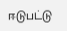ஈடுபட்டு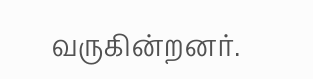வருகின்றனர்.